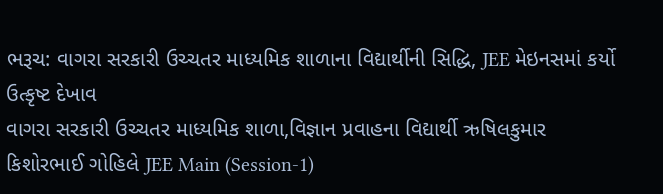ભરૂચ: વાગરા સરકારી ઉચ્ચતર માધ્યમિક શાળાના વિદ્યાર્થીની સિદ્ધિ, JEE મેઇનસમાં કર્યો ઉત્કૃષ્ટ દેખાવ
વાગરા સરકારી ઉચ્ચતર માધ્યમિક શાળા,વિજ્ઞાન પ્રવાહના વિદ્યાર્થી ઋષિલકુમાર કિશોરભાઈ ગોહિલે JEE Main (Session-1)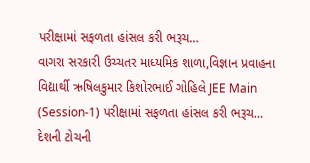પરીક્ષામાં સફળતા હાંસલ કરી ભરૂચ…
વાગરા સરકારી ઉચ્ચતર માધ્યમિક શાળા,વિજ્ઞાન પ્રવાહના વિદ્યાર્થી ઋષિલકુમાર કિશોરભાઈ ગોહિલે JEE Main (Session-1) પરીક્ષામાં સફળતા હાંસલ કરી ભરૂચ…
દેશની ટોચની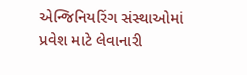એન્જિનિયરિંગ સંસ્થાઓમાં પ્રવેશ માટે લેવાનારી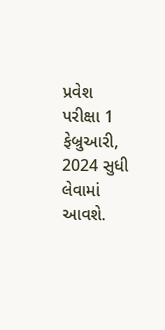પ્રવેશ પરીક્ષા 1 ફેબ્રુઆરી, 2024 સુધી લેવામાં આવશે.